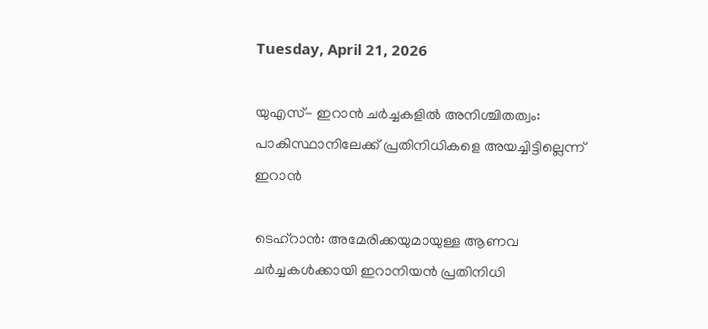Tuesday, April 21, 2026

യുഎസ്- ഇറാൻ ചർച്ചകളിൽ അനിശ്ചിതത്വം: പാകിസ്ഥാനിലേക്ക് പ്രതിനിധികളെ അയച്ചിട്ടില്ലെന്ന് ഇറാൻ

ടെഹ്‌റാൻ: അമേരിക്കയുമായുള്ള ആണവ ചർച്ചകൾക്കായി ഇറാനിയൻ പ്രതിനിധി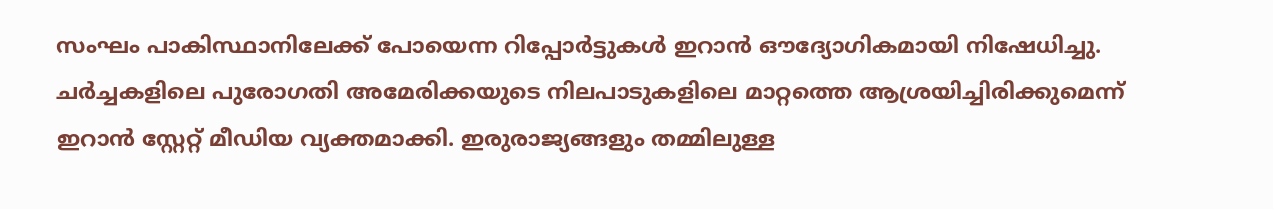സംഘം പാകിസ്ഥാനിലേക്ക് പോയെന്ന റിപ്പോർട്ടുകൾ ഇറാൻ ഔദ്യോഗികമായി നിഷേധിച്ചു. ചർച്ചകളിലെ പുരോഗതി അമേരിക്കയുടെ നിലപാടുകളിലെ മാറ്റത്തെ ആശ്രയിച്ചിരിക്കുമെന്ന് ഇറാൻ സ്റ്റേറ്റ് മീഡിയ വ്യക്തമാക്കി. ഇരുരാജ്യങ്ങളും തമ്മിലുള്ള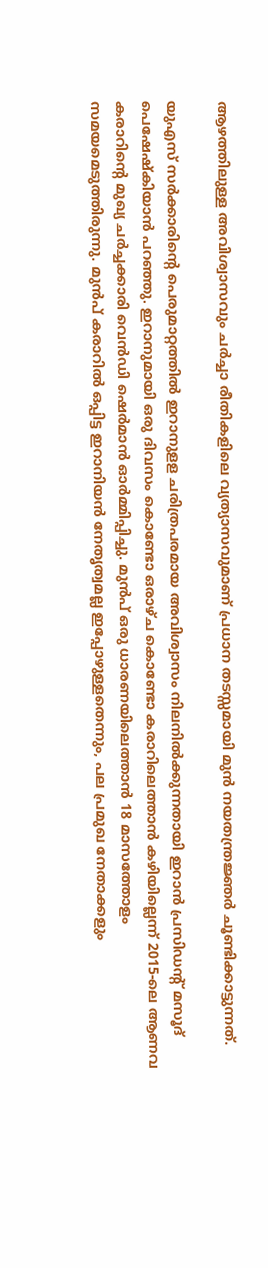ആഴത്തിലുള്ള അവിശ്വാസവും ചർച്ചാ രീതികളിലെ വ്യത്യാസവുമാണ് പ്രധാന തടസ്സമായി മുൻ നയതന്ത്രജ്ഞർ ചൂണ്ടിക്കാട്ടുന്നത്.

യുഎസ് സർക്കാരിന്റെ പെരുമാറ്റത്തിൽ ഇറാനുളള ചരിത്രപരമായ അവിശ്വാസം നിലനിൽക്കുന്നതായി ഇറാൻ പ്രസിഡന്റ് മസൂദ് പെഷേഷ്കിയാൻ പറഞ്ഞു. ഇറാനുമായി ഒരു ദിവസം കൊണ്ടോ ഒരാഴ്ച കൊണ്ടോ കരാറിലെത്താൻ കഴിയില്ലെന്ന് 2015-ലെ ആണവ കരാറിന്റെ മുഖ്യ ചർച്ചക്കാരി വെൻഡി ഷെർമാൻ ഓർമ്മിപ്പിച്ചു. മുൻപ് ഒരു ധാരണയിലെത്താൻ 18 മാസത്തോളം സമയമെടുത്തിരുന്നു. മുൻപ് കരാറിൽ ഒപ്പിട്ട ഇറാനിയൻ നേതൃത്വമല്ല ഇപ്പോഴുള്ളതെന്നും, പല പ്രമുഖ നേതാക്കളും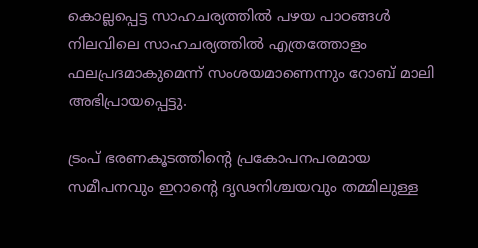കൊല്ലപ്പെട്ട സാഹചര്യത്തിൽ പഴയ പാഠങ്ങൾ നിലവിലെ സാഹചര്യത്തിൽ എത്രത്തോളം ഫലപ്രദമാകുമെന്ന് സംശയമാണെന്നും റോബ് മാലി അഭിപ്രായപ്പെട്ടു.

ട്രംപ് ഭരണകൂടത്തിന്റെ പ്രകോപനപരമായ സമീപനവും ഇറാന്റെ ദൃഢനിശ്ചയവും തമ്മിലുള്ള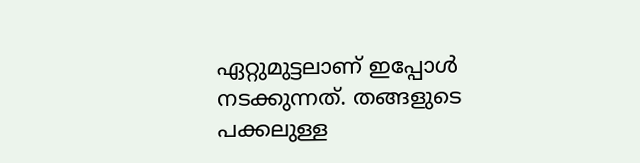ഏറ്റുമുട്ടലാണ് ഇപ്പോൾ നടക്കുന്നത്. തങ്ങളുടെ പക്കലുള്ള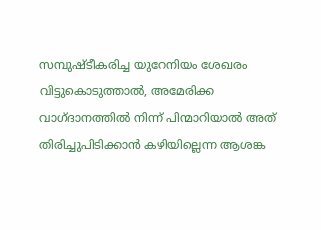സമ്പുഷ്ടീകരിച്ച യുറേനിയം ശേഖരം വിട്ടുകൊടുത്താൽ, അമേരിക്ക വാഗ്ദാനത്തിൽ നിന്ന് പിന്മാറിയാൽ അത് തിരിച്ചുപിടിക്കാൻ കഴിയില്ലെന്ന ആശങ്ക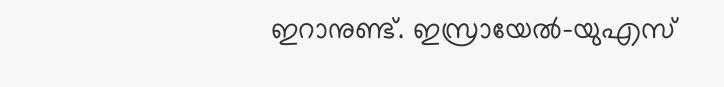ഇറാനുണ്ട്. ഇസ്രായേൽ-യുഎസ്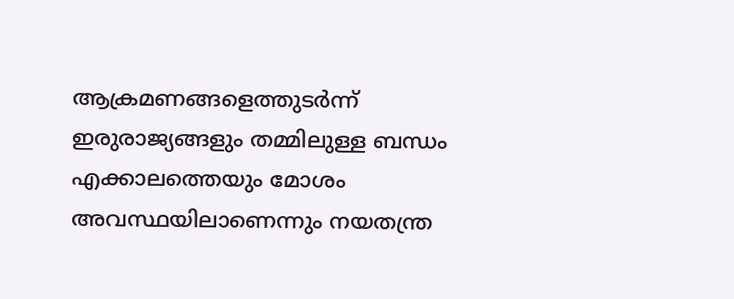ആക്രമണങ്ങളെത്തുടർന്ന് ഇരുരാജ്യങ്ങളും തമ്മിലുള്ള ബന്ധം എക്കാലത്തെയും മോശം അവസ്ഥയിലാണെന്നും നയതന്ത്ര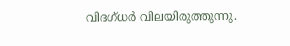വിദഗ്ധർ വിലയിരുത്തുന്നു.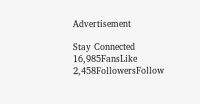Advertisement

Stay Connected
16,985FansLike
2,458FollowersFollow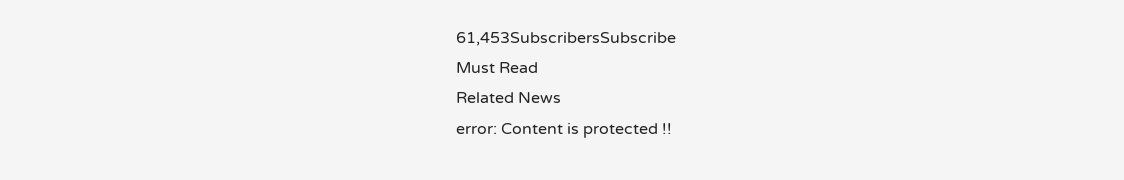61,453SubscribersSubscribe
Must Read
Related News
error: Content is protected !!